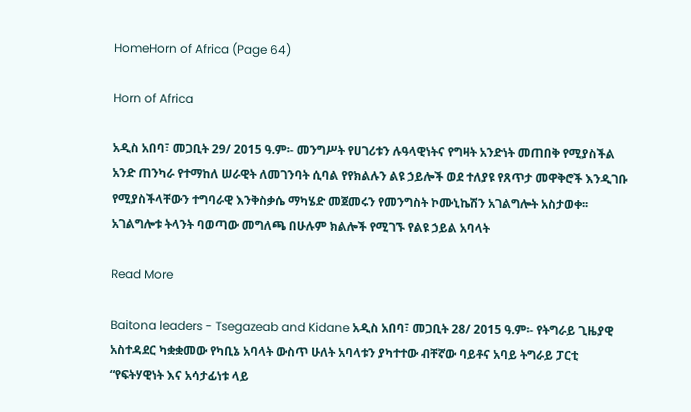HomeHorn of Africa (Page 64)

Horn of Africa

አዲስ አበባ፣ መጋቢት 29/ 2015 ዓ.ም፡- መንግሥት የሀገሪቱን ሉዓላዊነትና የግዛት አንድነት መጠበቅ የሚያስችል አንድ ጠንካራ የተማከለ ሠራዊት ለመገንባት ሲባል የየክልሉን ልዩ ኃይሎች ወደ ተለያዩ የጸጥታ መዋቅሮች እንዲገቡ የሚያስችላቸውን ተግባራዊ እንቅስቃሴ ማካሄድ መጀመሩን የመንግስት ኮሙኒኬሽን አገልግሎት አስታወቀ፡፡ አገልግሎቱ ትላንት ባወጣው መግለጫ በሁሉም ክልሎች የሚገኙ የልዩ ኃይል አባላት

Read More

Baitona leaders - Tsegazeab and Kidane አዲስ አበባ፣ መጋቢት 28/ 2015 ዓ.ም፡- የትግራይ ጊዜያዊ አስተዳደር ካቋቋመው የካቢኔ አባላት ውስጥ ሁለት አባላቱን ያካተተው ብቸኛው ባይቶና አባይ ትግራይ ፓርቲ “የፍትሃዊነት እና አሳታፊነቱ ላይ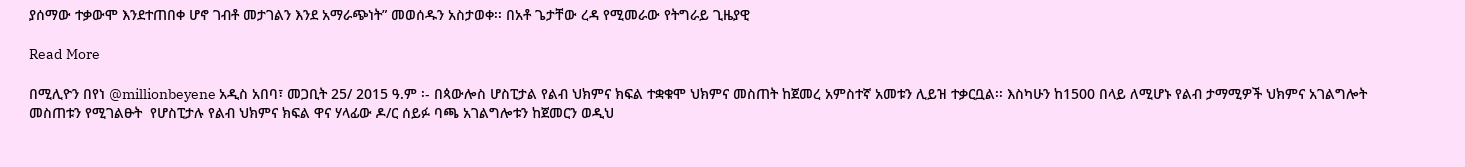ያሰማው ተቃውሞ እንደተጠበቀ ሆኖ ገብቶ መታገልን እንደ አማራጭነት” መወሰዱን አስታወቀ፡፡ በአቶ ጌታቸው ረዳ የሚመራው የትግራይ ጊዜያዊ

Read More

በሚሊዮን በየነ @millionbeyene አዲስ አበባ፣ መጋቢት 25/ 2015 ዓ.ም ፡- በጳውሎስ ሆስፒታል የልብ ህክምና ክፍል ተቋቁሞ ህክምና መስጠት ከጀመረ አምስተኛ አመቱን ሊይዝ ተቃርቧል፡፡ እስካሁን ከ1500 በላይ ለሚሆኑ የልብ ታማሚዎች ህክምና አገልግሎት መስጠቱን የሚገልፁት  የሆስፒታሉ የልብ ህክምና ክፍል ዋና ሃላፊው ዶ/ር ሰይፉ ባጫ አገልግሎቱን ከጀመርን ወዲህ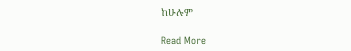ከሁሉም

Read More